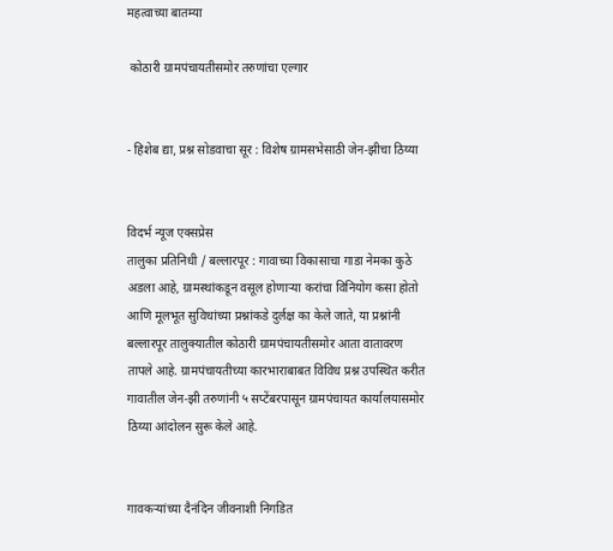महत्वाच्या बातम्या

 कोठारी ग्रामपंचायतीसमोर तरुणांचा एल्गार


- हिशेब द्या, प्रश्न सोडवाचा सूर : विशेष ग्रामसभेसाठी जेन-झीचा ठिय्या


विदर्भ न्यूज एक्सप्रेस
तालुका प्रतिनिधी / बल्लारपूर : गावाच्या विकासाचा गाडा नेमका कुठे अडला आहे, ग्रामस्थांकडून वसूल होणाऱ्या करांचा विनियोग कसा होतो आणि मूलभूत सुविधांच्या प्रश्नांकडे दुर्लक्ष का केले जाते, या प्रश्नांनी बल्लारपूर तालुक्यातील कोठारी ग्रामपंचायतीसमोर आता वातावरण तापले आहे. ग्रामपंचायतीच्या कारभाराबाबत विविध प्रश्न उपस्थित करीत गावातील जेन-झी तरुणांनी ५ सप्टेंबरपासून ग्रामपंचायत कार्यालयासमोर ठिय्या आंदोलन सुरू केले आहे.


गावकऱ्यांच्या दैनंदिन जीवनाशी निगडित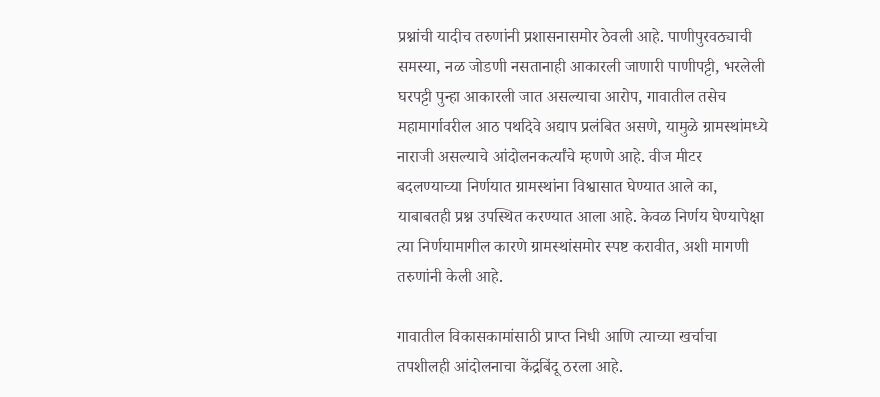प्रश्नांची यादीच तरुणांनी प्रशासनासमोर ठेवली आहे. पाणीपुरवठ्याची समस्या, नळ जोडणी नसतानाही आकारली जाणारी पाणीपट्टी, भरलेली घरपट्टी पुन्हा आकारली जात असल्याचा आरोप, गावातील तसेच महामार्गावरील आठ पथदिवे अद्याप प्रलंबित असणे, यामुळे ग्रामस्थांमध्ये नाराजी असल्याचे आंदोलनकर्त्यांचे म्हणणे आहे. वीज मीटर बदलण्याच्या निर्णयात ग्रामस्थांना विश्वासात घेण्यात आले का, याबाबतही प्रश्न उपस्थित करण्यात आला आहे. केवळ निर्णय घेण्यापेक्षा त्या निर्णयामागील कारणे ग्रामस्थांसमोर स्पष्ट करावीत, अशी मागणी तरुणांनी केली आहे.

गावातील विकासकामांसाठी प्राप्त निधी आणि त्याच्या खर्चाचा तपशीलही आंदोलनाचा केंद्रबिंदू ठरला आहे.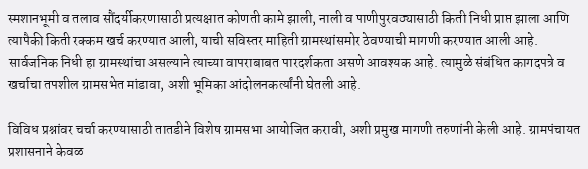स्मशानभूमी व तलाव सौंदर्यीकरणासाठी प्रत्यक्षात कोणती कामे झाली, नाली व पाणीपुरवठ्यासाठी किती निधी प्राप्त झाला आणि त्यापैकी किती रक्कम खर्च करण्यात आली, याची सविस्तर माहिती ग्रामस्थांसमोर ठेवण्याची मागणी करण्यात आली आहे. सार्वजनिक निधी हा ग्रामस्थांचा असल्याने त्याच्या वापराबाबत पारदर्शकता असणे आवश्यक आहे. त्यामुळे संबंधित कागदपत्रे व खर्चाचा तपशील ग्रामसभेत मांडावा, अशी भूमिका आंदोलनकर्त्यांनी घेतली आहे.

विविध प्रश्नांवर चर्चा करण्यासाठी तातडीने विशेष ग्रामसभा आयोजित करावी, अशी प्रमुख मागणी तरुणांनी केली आहे. ग्रामपंचायत प्रशासनाने केवळ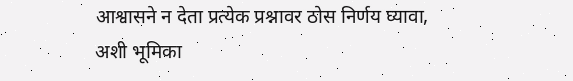आश्वासने न देता प्रत्येक प्रश्नावर ठोस निर्णय घ्यावा, अशी भूमिका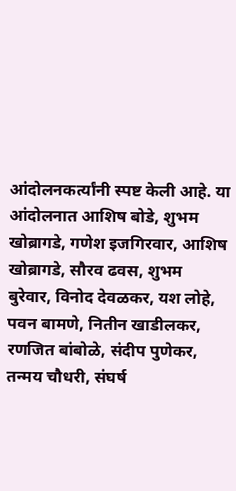आंदोलनकर्त्यांनी स्पष्ट केली आहे. या आंदोलनात आशिष बोडे, शुभम खोब्रागडे, गणेश इजगिरवार, आशिष खोब्रागडे, सौरव ढवस, शुभम बुरेवार, विनोद देवळकर, यश लोहे, पवन बामणे, नितीन खाडीलकर, रणजित बांबोळे, संदीप पुणेकर, तन्मय चौधरी, संघर्ष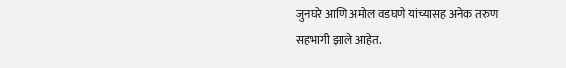जुनघरे आणि अमोल वडघणे यांच्यासह अनेक तरुण सहभागी झाले आहेत.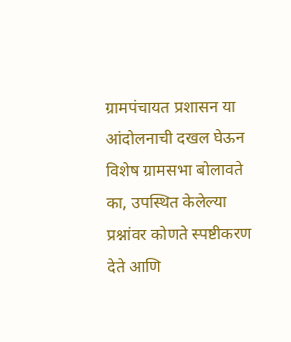ग्रामपंचायत प्रशासन या आंदोलनाची दखल घेऊन विशेष ग्रामसभा बोलावते का, उपस्थित केलेल्या प्रश्नांवर कोणते स्पष्टीकरण देते आणि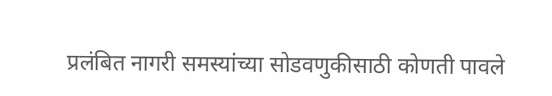प्रलंबित नागरी समस्यांच्या सोडवणुकीसाठी कोणती पावले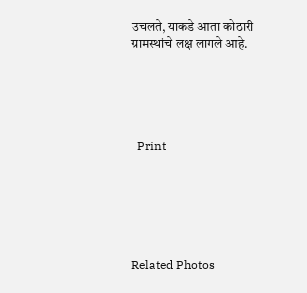उचलते, याकडे आता कोठारी ग्रामस्थांचे लक्ष लागले आहे.





  Print






Related Photos